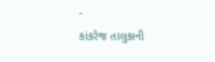-
કાંકરેજ તાલુકાની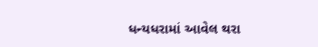ધન્યધરામાં આવેલ થરા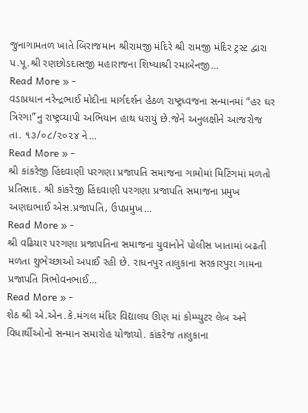જુનાગામતળ ખાતે બિરાજમાન શ્રીરામજી મંદિરે શ્રી રામજી મંદિર ટ્રસ્ટ દ્વારા પ.પૂ.શ્રી રણછોડદાસજી મહારાજના શિષ્યાશ્રી રમાબેનજી…
Read More » -
વડાપ્રધાન નરેન્દ્રભાઈ મોદીના માર્ગદર્શન હેઠળ રાષ્ટ્રધ્વજના સન્માનમાં “હર ઘર ત્રિરંગા”નુ રાષ્ટ્રવ્યાપી અભિયાન હાથ ધરાયું છે.જેને અનુલક્ષીને આજરોજ તા. ૧૩/૦૮/૨૦૨૪ ને…
Read More » -
શ્રી કાંકરેજી હિંદવાણી પરગણા પ્રજાપતિ સમાજના ગામોમાં મિટિંગમાં મળતો પ્રતિસાદ. શ્રી કાંકરેજી હિંદવાણી પરગણા પ્રજાપતિ સમાજના પ્રમુખ અણદાભાઈ એસ.પ્રજાપતિ, ઉપપ્રમુખ…
Read More » -
શ્રી વઢિયાર પરગણા પ્રજાપતિના સમાજના યુવાનોને પોલીસ ખાતામાં બઢતી મળતા શુભેચ્છાઓ અપાઈ રહી છે. રાધનપુર તાલુકાના સરકારપુરા ગામના પ્રજાપતિ ત્રિભોવનભાઈ…
Read More » -
શેઠ શ્રી એ.એન.કે.મંગલ મંદિર વિદ્યાલય ઊણ માં કોમ્પ્યુટર લેબ અને વિધાર્થીઓનો સન્માન સમારોહ યોજાયો. કાંકરેજ તાલુકાના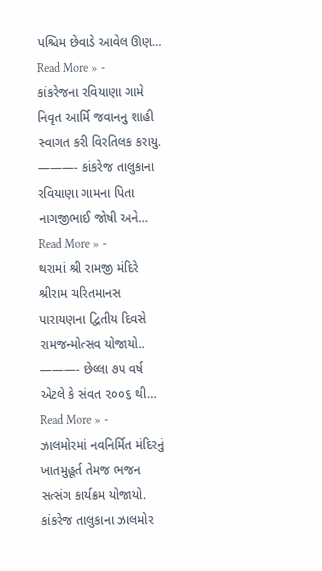પશ્ચિમ છેવાડે આવેલ ઊણ…
Read More » -
કાંકરેજના રવિયાણા ગામે નિવૃત આર્મિ જવાનનુ શાહી સ્વાગત કરી વિરતિલક કરાયુ. ———- કાંકરેજ તાલુકાના રવિયાણા ગામના પિતા નાગજીભાઈ જોષી અને…
Read More » -
થરામાં શ્રી રામજી મંદિરે શ્રીરામ ચરિતમાનસ પારાયણના દ્વિતીય દિવસે રામજન્મોત્સવ યોજાયો.. ———- છેલ્લા ૭૫ વર્ષ એટલે કે સંવત ૨૦૦૬ થી…
Read More » -
ઝાલમોરમાં નવનિર્મિત મંદિરનું ખાતમુહૂર્ત તેમજ ભજન સત્સંગ કાર્યક્રમ યોજાયો. કાંકરેજ તાલુકાના ઝાલમોર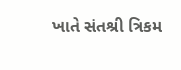ખાતે સંતશ્રી ત્રિકમ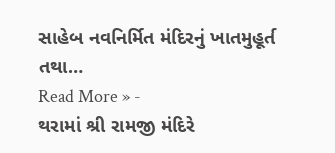સાહેબ નવનિર્મિત મંદિરનું ખાતમુહૂર્ત તથા…
Read More » -
થરામાં શ્રી રામજી મંદિરે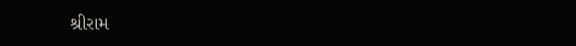શ્રીરામ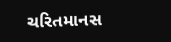ચરિતમાનસ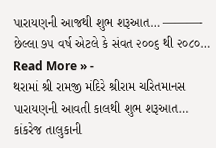પારાયણની આજથી શુભ શરૂઆત… ———- છેલ્લા ૭૫ વર્ષ એટલે કે સંવત ૨૦૦૬ થી ૨૦૮૦…
Read More » -
થરામાં શ્રી રામજી મંદિરે શ્રીરામ ચરિતમાનસ પારાયણની આવતી કાલથી શુભ શરૂઆત… કાંકરેજ તાલુકાની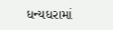ધન્યધરામાં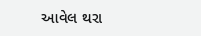આવેલ થરા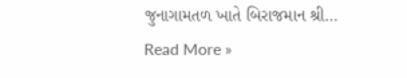જુનાગામતળ ખાતે બિરાજમાન શ્રી…
Read More »